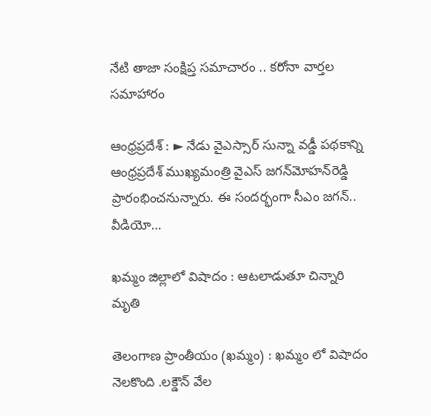నేటి తాజా సంక్షిప్త సమాచారం .. కరోనా వార్తల సమాహారం

ఆంధ్రప్రదేశ్‌ : ► నేడు వైఎస్సార్‌ సున్నా వడ్డీ పథకాన్ని ఆంధ్రప్రదేశ్‌ ముఖ్యమంత్రి వైఎస్‌ జగన్‌మోహన్‌రెడ్డి ప్రారంభించనున్నారు. ఈ సందర్భంగా సీఎం జగన్‌.. వీడియో…

ఖమ్మం జిల్లాలో విషాదం : ఆటలాడుతూ చిన్నారి మృతి

తెలంగాణ ప్రాంతీయం (ఖమ్మం) : ఖమ్మం లో విషాదం నెలకొంది .లక్డౌన్ వేల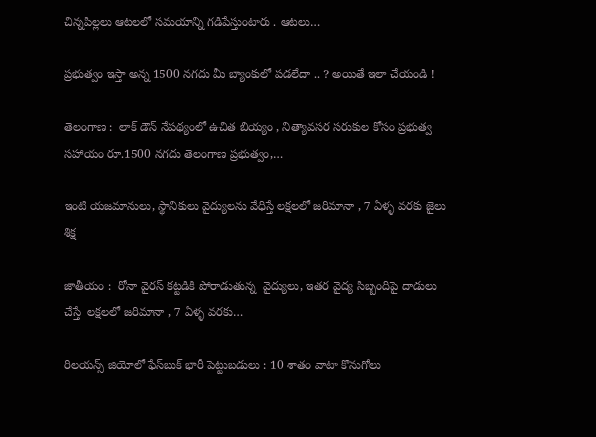చిన్నపిల్లలు ఆటలలో సమయాన్ని గడిపేస్తుంటారు . ఆటలు…

ప్రభుత్వం ఇస్తా అన్న 1500 నగదు మీ బ్యాంకులో పడలేదా .. ? అయితే ఇలా చేయండి !

తెలంగాణ :  లాక్ డౌన్ నేపథ్యంలో ఉచిత బియ్యం , నిత్యావసర సరుకుల కోసం ప్రభుత్వ సహాయం రూ.1500 నగదు తెలంగాణ ప్రభుత్వం,…

ఇంటి యజమానులు, స్థానికులు వైద్యులను వేధిస్తే లక్షలలో జరిమానా , 7 ఏళ్ళ వరకు జైలు శిక్ష

జాతీయం :  రోనా వైరస్ కట్టడికి పోరాడుతున్న  వైద్యులు, ఇతర వైద్య సిబ్బందిపై దాడులు చేస్తే  లక్షలలో జరిమానా , 7 ఏళ్ళ వరకు…

రిలయన్స్‌ జియోలో ఫేస్‌బుక్‌ భారీ పెట్టుబడులు : 10 శాతం వాటా కొనుగోలు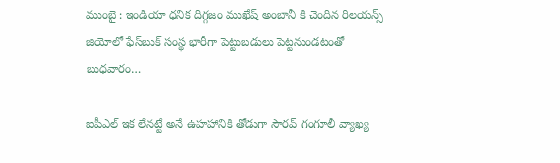ముంబై : ఇండియా ధనిక దిగ్గజం ముఖేష్ అంబానీ కి చెందిన రిలయన్స్‌ జియోలో ఫేస్‌బుక్‌ సంస్థ భారీగా పెట్టుబడులు పెట్టనుండటంతో బుధవారం…

ఐపీఎల్ ఇక లేనట్టే అనే ఉహహానికి తోడుగా సౌరవ్‌ గంగూలీ వ్యాఖ్య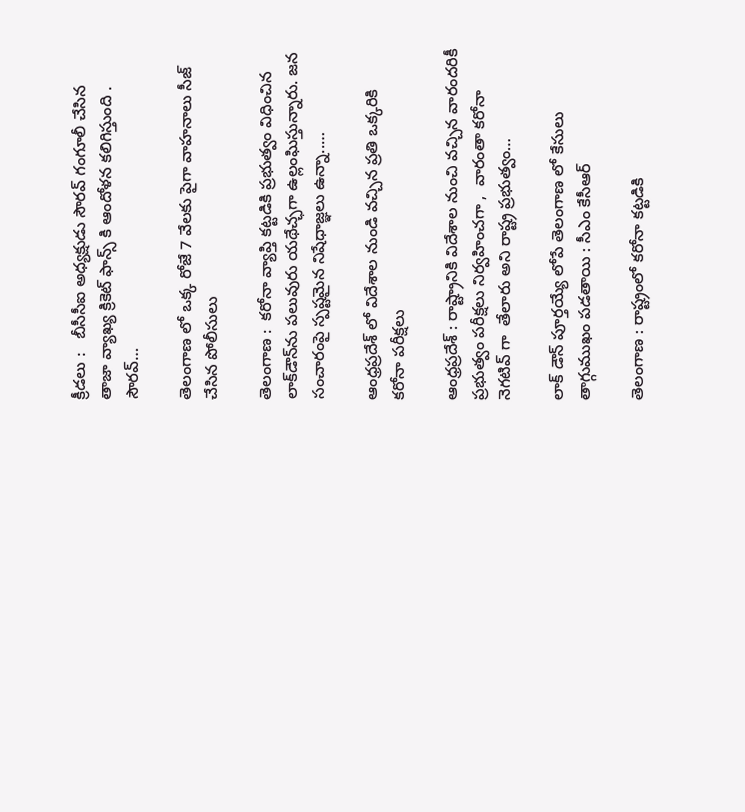క్రీడలు :   బీసీసీఐ అధ్యక్షుడు సౌరవ్‌ గంగూలీ చేసిన తాజా వ్యాఖ్య క్రికెట్ ఫాన్స్ కి ఆందోళన కలిగిస్తుంది . సౌరవ్‌…

తెలంగాణ లో ఒక్క రోజే 7 వేలకు పైగా వాహనాలు సీజ్ చేసిన పోలీసులు

తెలంగాణ :  కరోనా వ్యాప్తి కట్టడికి ప్రభుత్వం విధించిన లాక్‌డౌన్‌ను పలువురు యథేచ్ఛగా ఉల్లంఘిస్తున్నారు. జన సంచారంపై స్పష్టమైన నిషేధాజ్ఞలు ఉన్నా..…

ఆంధ్రప్రదేశ్ లో విదేశాల నుండి వచ్చిన ప్రతి ఒక్కరికి కరోనా పరీక్షలు

ఆంధ్రప్రదేశ్ : రాష్ట్రానికి విదేశాల నుంచి వచ్చిన వారందరికీ ప్రభుత్వం పరీక్షలు నిర్వహించగా ,  వారంతా కరోనా  నెగటివ్ గా  తేలారు అని రాష్ట్ర ప్రభుత్వం…

లాక్ డౌన్ పూర్తయ్యే లోపే తెలంగాణ లో కేసులు తాగ్గుముఖం పడతాయి : సీఎం కేసీఆర్

తెలంగాణ : రాష్ట్రంలో కరోనా కట్టడికి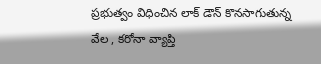ప్రభుత్వం విధించిన లాక్ డౌన్ కొనసాగుతున్న వేల , కరోనా వ్యాప్తి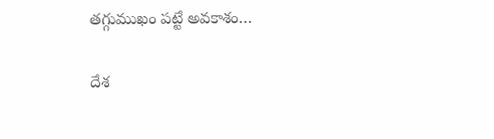తగ్గుముఖం పట్టే అవకాశం…

దేశ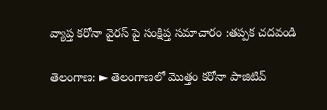వ్యాప్త కరోనా వైరస్ పై సంక్షిప్త సమాచారం :తప్పక చదవండి

తెలంగాణ: ► తెలంగాణలో మొత్తం కరోనా పాజిటివ్‌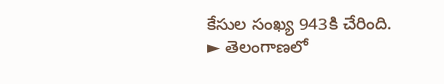కేసుల సంఖ్య 943కి చేరింది. ► తెలంగాణలో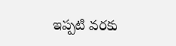ఇప్పటి వరకు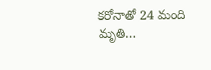కరోనాతో 24 మంది మృతి…